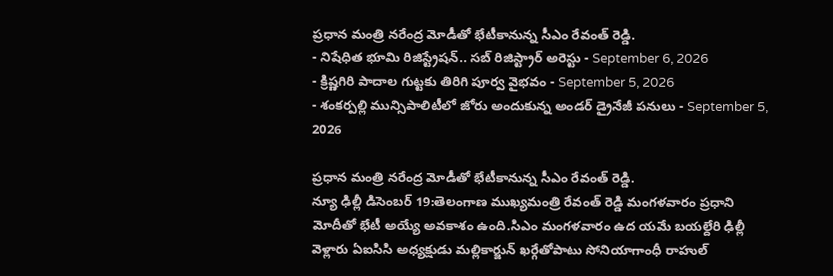ప్రధాన మంత్రి నరేంద్ర మోడీతో భేటీకానున్న సీఎం రేవంత్ రెడ్డి.
- నిషేధిత భూమి రిజిస్ట్రేషన్.. సబ్ రిజిస్ట్రార్ అరెస్టు - September 6, 2026
- క్రిష్ణగిరి పాదాల గుట్టకు తిరిగి పూర్వ వైభవం - September 5, 2026
- శంకర్పల్లి మున్సిపాలిటీలో జోరు అందుకున్న అండర్ డ్రైనేజీ పనులు - September 5, 2026

ప్రధాన మంత్రి నరేంద్ర మోడీతో భేటీకానున్న సీఎం రేవంత్ రెడ్డి.
న్యూ ఢిల్లీ డిసెంబర్ 19:తెలంగాణ ముఖ్యమంత్రి రేవంత్ రెడ్డి మంగళవారం ప్రధాని మోదీతో భేటీ అయ్యే అవకాశం ఉంది.సిఎం మంగళవారం ఉద యమే బయల్దేరి ఢిల్లీ వెళ్లారు ఏఐసిసి అధ్యక్షుడు మల్లికార్జున్ ఖర్గేతోపాటు సోనియాగాంధీ రాహుల్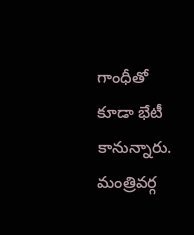గాంధీతో కూడా భేటీ కానున్నారు.
మంత్రివర్గ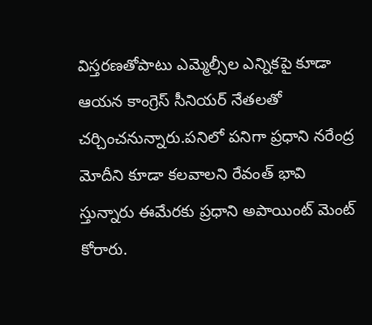విస్తరణతోపాటు ఎమ్మెల్సీల ఎన్నికపై కూడా ఆయన కాంగ్రెస్ సీనియర్ నేతలతో చర్చించనున్నారు.పనిలో పనిగా ప్రధాని నరేంద్ర మోదీని కూడా కలవాలని రేవంత్ భావి స్తున్నారు ఈమేరకు ప్రధాని అపాయింట్ మెంట్ కోరారు.